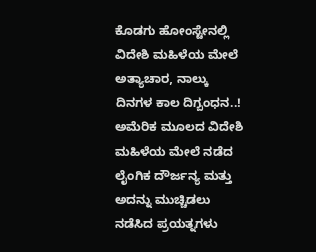ಕೊಡಗು ಹೋಂಸ್ಟೇನಲ್ಲಿ ವಿದೇಶಿ ಮಹಿಳೆಯ ಮೇಲೆ ಅತ್ಯಾಚಾರ, ನಾಲ್ಕು ದಿನಗಳ ಕಾಲ ದಿಗ್ಬಂಧನ..!
ಅಮೆರಿಕ ಮೂಲದ ವಿದೇಶಿ ಮಹಿಳೆಯ ಮೇಲೆ ನಡೆದ ಲೈಂಗಿಕ ದೌರ್ಜನ್ಯ ಮತ್ತು ಅದನ್ನು ಮುಚ್ಚಿಡಲು ನಡೆಸಿದ ಪ್ರಯತ್ನಗಳು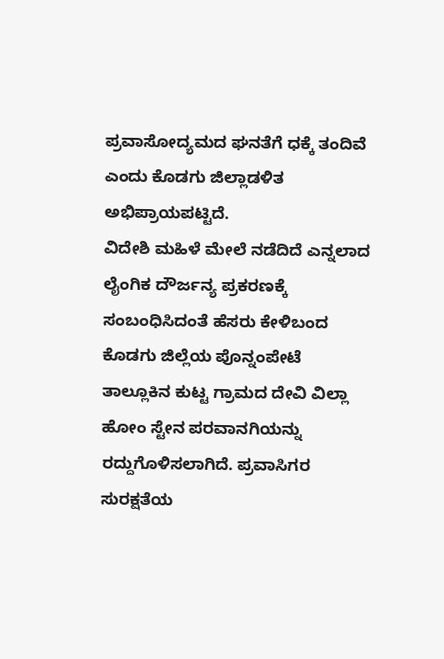ಪ್ರವಾಸೋದ್ಯಮದ ಘನತೆಗೆ ಧಕ್ಕೆ ತಂದಿವೆ ಎಂದು ಕೊಡಗು ಜಿಲ್ಲಾಡಳಿತ ಅಭಿಪ್ರಾಯಪಟ್ಟಿದೆ.
ವಿದೇಶಿ ಮಹಿಳೆ ಮೇಲೆ ನಡೆದಿದೆ ಎನ್ನಲಾದ ಲೈಂಗಿಕ ದೌರ್ಜನ್ಯ ಪ್ರಕರಣಕ್ಕೆ ಸಂಬಂಧಿಸಿದಂತೆ ಹೆಸರು ಕೇಳಿಬಂದ ಕೊಡಗು ಜಿಲ್ಲೆಯ ಪೊನ್ನಂಪೇಟೆ ತಾಲ್ಲೂಕಿನ ಕುಟ್ಟ ಗ್ರಾಮದ ದೇವಿ ವಿಲ್ಲಾ ಹೋಂ ಸ್ಟೇನ ಪರವಾನಗಿಯನ್ನು ರದ್ದುಗೊಳಿಸಲಾಗಿದೆ. ಪ್ರವಾಸಿಗರ ಸುರಕ್ಷತೆಯ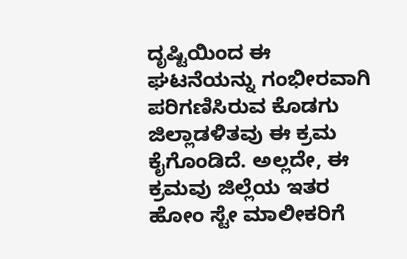ದೃಷ್ಟಿಯಿಂದ ಈ ಘಟನೆಯನ್ನು ಗಂಭೀರವಾಗಿ ಪರಿಗಣಿಸಿರುವ ಕೊಡಗು ಜಿಲ್ಲಾಡಳಿತವು ಈ ಕ್ರಮ ಕೈಗೊಂಡಿದೆ. ಅಲ್ಲದೇ, ಈ ಕ್ರಮವು ಜಿಲ್ಲೆಯ ಇತರ ಹೋಂ ಸ್ಟೇ ಮಾಲೀಕರಿಗೆ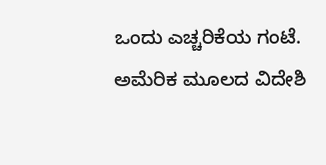ಒಂದು ಎಚ್ಚರಿಕೆಯ ಗಂಟೆ.
ಅಮೆರಿಕ ಮೂಲದ ವಿದೇಶಿ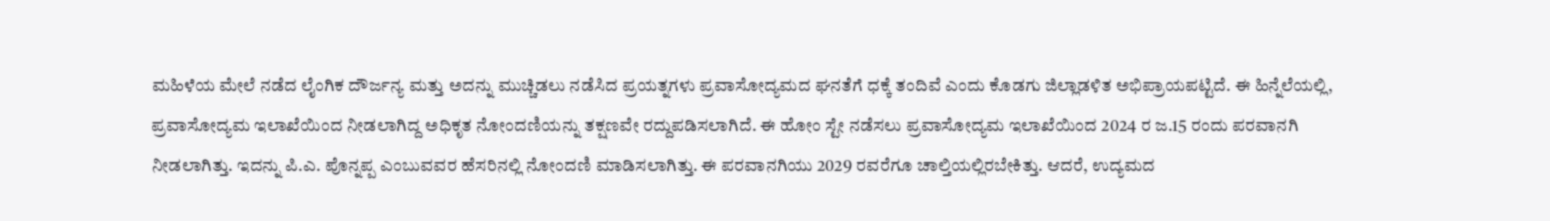ಮಹಿಳೆಯ ಮೇಲೆ ನಡೆದ ಲೈಂಗಿಕ ದೌರ್ಜನ್ಯ ಮತ್ತು ಅದನ್ನು ಮುಚ್ಚಿಡಲು ನಡೆಸಿದ ಪ್ರಯತ್ನಗಳು ಪ್ರವಾಸೋದ್ಯಮದ ಘನತೆಗೆ ಧಕ್ಕೆ ತಂದಿವೆ ಎಂದು ಕೊಡಗು ಜಿಲ್ಲಾಡಳಿತ ಅಭಿಪ್ರಾಯಪಟ್ಟಿದೆ. ಈ ಹಿನ್ನೆಲೆಯಲ್ಲಿ, ಪ್ರವಾಸೋದ್ಯಮ ಇಲಾಖೆಯಿಂದ ನೀಡಲಾಗಿದ್ದ ಅಧಿಕೃತ ನೋಂದಣಿಯನ್ನು ತಕ್ಷಣವೇ ರದ್ದುಪಡಿಸಲಾಗಿದೆ. ಈ ಹೋಂ ಸ್ಟೇ ನಡೆಸಲು ಪ್ರವಾಸೋದ್ಯಮ ಇಲಾಖೆಯಿಂದ 2024 ರ ಜ.15 ರಂದು ಪರವಾನಗಿ ನೀಡಲಾಗಿತ್ತು. ಇದನ್ನು ಪಿ.ಎ. ಪೊನ್ನಪ್ಪ ಎಂಬುವವರ ಹೆಸರಿನಲ್ಲಿ ನೋಂದಣಿ ಮಾಡಿಸಲಾಗಿತ್ತು. ಈ ಪರವಾನಗಿಯು 2029 ರವರೆಗೂ ಚಾಲ್ತಿಯಲ್ಲಿರಬೇಕಿತ್ತು. ಆದರೆ, ಉದ್ಯಮದ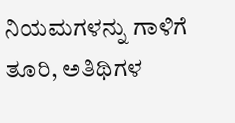ನಿಯಮಗಳನ್ನು ಗಾಳಿಗೆ ತೂರಿ, ಅತಿಥಿಗಳ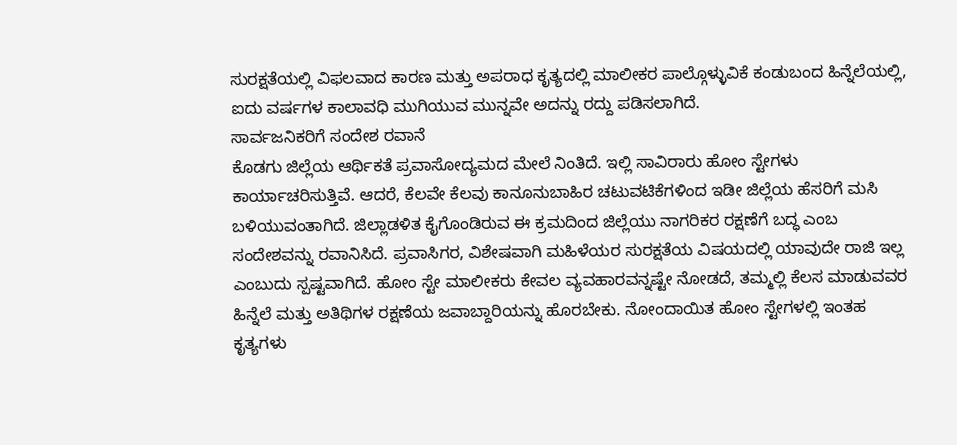ಸುರಕ್ಷತೆಯಲ್ಲಿ ವಿಫಲವಾದ ಕಾರಣ ಮತ್ತು ಅಪರಾಧ ಕೃತ್ಯದಲ್ಲಿ ಮಾಲೀಕರ ಪಾಲ್ಗೊಳ್ಳುವಿಕೆ ಕಂಡುಬಂದ ಹಿನ್ನೆಲೆಯಲ್ಲಿ, ಐದು ವರ್ಷಗಳ ಕಾಲಾವಧಿ ಮುಗಿಯುವ ಮುನ್ನವೇ ಅದನ್ನು ರದ್ದು ಪಡಿಸಲಾಗಿದೆ.
ಸಾರ್ವಜನಿಕರಿಗೆ ಸಂದೇಶ ರವಾನೆ
ಕೊಡಗು ಜಿಲ್ಲೆಯ ಆರ್ಥಿಕತೆ ಪ್ರವಾಸೋದ್ಯಮದ ಮೇಲೆ ನಿಂತಿದೆ. ಇಲ್ಲಿ ಸಾವಿರಾರು ಹೋಂ ಸ್ಟೇಗಳು ಕಾರ್ಯಾಚರಿಸುತ್ತಿವೆ. ಆದರೆ, ಕೆಲವೇ ಕೆಲವು ಕಾನೂನುಬಾಹಿರ ಚಟುವಟಿಕೆಗಳಿಂದ ಇಡೀ ಜಿಲ್ಲೆಯ ಹೆಸರಿಗೆ ಮಸಿ ಬಳಿಯುವಂತಾಗಿದೆ. ಜಿಲ್ಲಾಡಳಿತ ಕೈಗೊಂಡಿರುವ ಈ ಕ್ರಮದಿಂದ ಜಿಲ್ಲೆಯು ನಾಗರಿಕರ ರಕ್ಷಣೆಗೆ ಬದ್ಧ ಎಂಬ ಸಂದೇಶವನ್ನು ರವಾನಿಸಿದೆ. ಪ್ರವಾಸಿಗರ, ವಿಶೇಷವಾಗಿ ಮಹಿಳೆಯರ ಸುರಕ್ಷತೆಯ ವಿಷಯದಲ್ಲಿ ಯಾವುದೇ ರಾಜಿ ಇಲ್ಲ ಎಂಬುದು ಸ್ಪಷ್ಟವಾಗಿದೆ. ಹೋಂ ಸ್ಟೇ ಮಾಲೀಕರು ಕೇವಲ ವ್ಯವಹಾರವನ್ನಷ್ಟೇ ನೋಡದೆ, ತಮ್ಮಲ್ಲಿ ಕೆಲಸ ಮಾಡುವವರ ಹಿನ್ನೆಲೆ ಮತ್ತು ಅತಿಥಿಗಳ ರಕ್ಷಣೆಯ ಜವಾಬ್ದಾರಿಯನ್ನು ಹೊರಬೇಕು. ನೋಂದಾಯಿತ ಹೋಂ ಸ್ಟೇಗಳಲ್ಲಿ ಇಂತಹ ಕೃತ್ಯಗಳು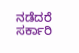ನಡೆದರೆ ಸರ್ಕಾರಿ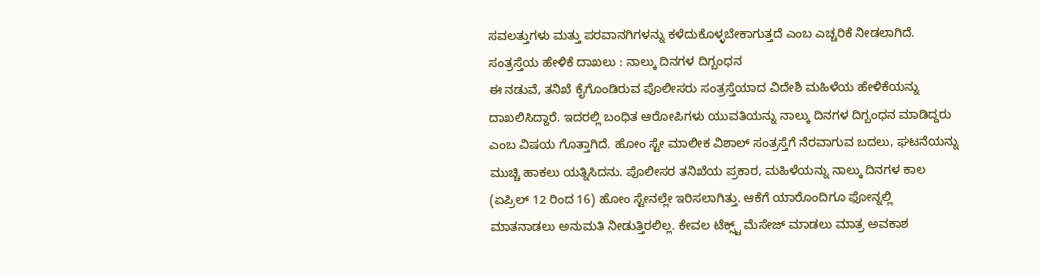ಸವಲತ್ತುಗಳು ಮತ್ತು ಪರವಾನಗಿಗಳನ್ನು ಕಳೆದುಕೊಳ್ಳಬೇಕಾಗುತ್ತದೆ ಎಂಬ ಎಚ್ಚರಿಕೆ ನೀಡಲಾಗಿದೆ.
ಸಂತ್ರಸ್ತೆಯ ಹೇಳಿಕೆ ದಾಖಲು : ನಾಲ್ಕು ದಿನಗಳ ದಿಗ್ಬಂಧನ
ಈ ನಡುವೆ, ತನಿಖೆ ಕೈಗೊಂಡಿರುವ ಪೊಲೀಸರು ಸಂತ್ರಸ್ತೆಯಾದ ವಿದೇಶಿ ಮಹಿಳೆಯ ಹೇಳಿಕೆಯನ್ನು ದಾಖಲಿಸಿದ್ದಾರೆ. ಇದರಲ್ಲಿ ಬಂಧಿತ ಆರೋಪಿಗಳು ಯುವತಿಯನ್ನು ನಾಲ್ಕು ದಿನಗಳ ದಿಗ್ಬಂಧನ ಮಾಡಿದ್ದರು ಎಂಬ ವಿಷಯ ಗೊತ್ತಾಗಿದೆ. ಹೋಂ ಸ್ಟೇ ಮಾಲೀಕ ವಿಶಾಲ್ ಸಂತ್ರಸ್ತೆಗೆ ನೆರವಾಗುವ ಬದಲು, ಘಟನೆಯನ್ನು ಮುಚ್ಚಿ ಹಾಕಲು ಯತ್ನಿಸಿದನು. ಪೊಲೀಸರ ತನಿಖೆಯ ಪ್ರಕಾರ, ಮಹಿಳೆಯನ್ನು ನಾಲ್ಕು ದಿನಗಳ ಕಾಲ (ಏಪ್ರಿಲ್ 12 ರಿಂದ 16) ಹೋಂ ಸ್ಟೇನಲ್ಲೇ ಇರಿಸಲಾಗಿತ್ತು. ಆಕೆಗೆ ಯಾರೊಂದಿಗೂ ಫೋನ್ನಲ್ಲಿ ಮಾತನಾಡಲು ಅನುಮತಿ ನೀಡುತ್ತಿರಲಿಲ್ಲ. ಕೇವಲ ಟೆಕ್ಸ್ಟ್ ಮೆಸೇಜ್ ಮಾಡಲು ಮಾತ್ರ ಅವಕಾಶ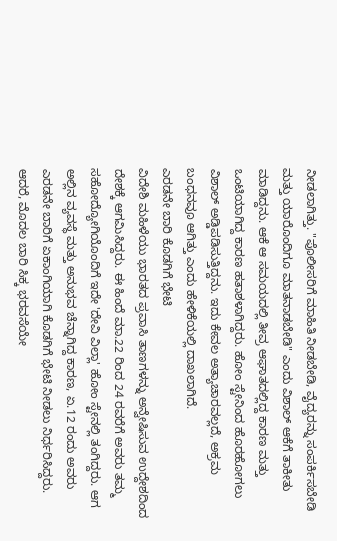ನೀಡಲಾಗಿತ್ತು. "ಪೊಲೀಸರಿಗೆ ಮಾಹಿತಿ ನೀಡಬೇಡಿ, ವೈದ್ಯರನ್ನು ಸಂಪರ್ಕಿಸಬೇಡಿ ಮತ್ತು ಯಾರೊಂದಿಗೂ ಮಾತನಾಡಬೇಡಿ" ಎಂದು ವಿಶಾಲ್ ಆಕೆಗೆ ತಾಕೀತು ಮಾಡಿದ್ದನು. ಆಕೆ ಆ ಸಮಯದಲ್ಲಿ ತೀವ್ರ ಆಘಾತದಲ್ಲಿದ್ದ ಕಾರಣ ಮತ್ತು ಒಂಟಿಯಾಗಿದ್ದ ಕಾರಣ ಹತಾಶಳಾಗಿದ್ದರು. ಹೋಂ ಸ್ಟೇನಿಂದ ಹೊರಹೋಗಲು ವಿಶಾಲ್ ಅಡ್ಡಿಪಡಿಸುತ್ತಿದ್ದನು. ಇದು ಕೇವಲ ಅತ್ಯಾಚಾರವಲ್ಲದೆ, ಅಕ್ರಮ ಬಂಧನವೂ ಆಗಿತ್ತು ಎಂದು ಹೇಳಿಕೆಯಲ್ಲಿ ದಾಖಲಾಗಿದೆ.
ಎರಡನೇ ಬಾರಿ ಕೊಡಗಿಗೆ ಭೇಟಿ
ವಿದೇಶಿ ಮಹಿಳೆಯು ಭಾರತದ ಪ್ರವಾಸಿ ತಾಣಗಳನ್ನು ಅನ್ವೇಷಿಸುವ ಉದ್ದೇಶದಿಂದ ದೇಶಕ್ಕೆ ಆಗಮಿಸಿದ್ದರು. ಈ ಹಿಂದೆ ಮಾ.22 ರಿಂದ 24 ರವರೆಗೆ ಅವರು ತಮ್ಮ ಸಹೋದ್ಯೋಗಿಯೊಂದಿಗೆ ಇದೇ 'ದೇವಿ ವಿಲ್ಲಾ' ಹೋಂ ಸ್ಟೇನಲ್ಲಿ ತಂಗಿದ್ದರು. ಆಗ ಅಲ್ಲಿನ ವ್ಯವಸ್ಥೆ ಮತ್ತು ಅನುಭವ ಚೆನ್ನಾಗಿದ್ದ ಕಾರಣ, ಏ.12 ರಂದು ಅವರು ಎರಡನೇ ಬಾರಿಗೆ ಏಕಾಂಗಿಯಾಗಿ ಕೊಡಗಿಗೆ ಭೇಟಿ ನೀಡಲು ನಿರ್ಧರಿಸಿದ್ದರು. ಆದರೆ, ಮೊದಲ ಬಾರಿ ಸಿಕ್ಕ ಭರವಸೆಯೇ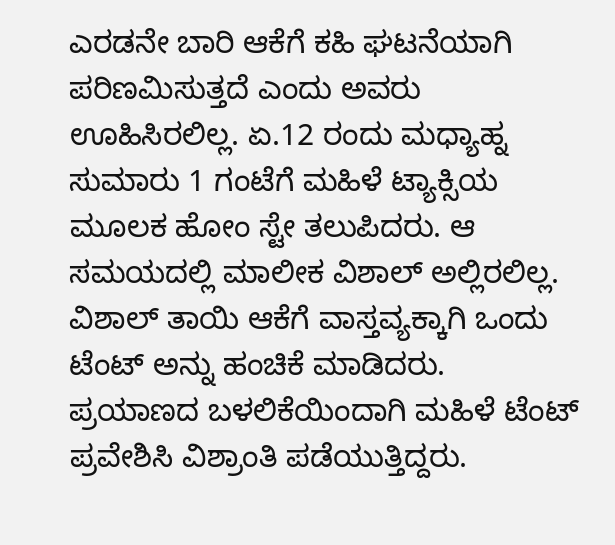ಎರಡನೇ ಬಾರಿ ಆಕೆಗೆ ಕಹಿ ಘಟನೆಯಾಗಿ ಪರಿಣಮಿಸುತ್ತದೆ ಎಂದು ಅವರು ಊಹಿಸಿರಲಿಲ್ಲ. ಏ.12 ರಂದು ಮಧ್ಯಾಹ್ನ ಸುಮಾರು 1 ಗಂಟೆಗೆ ಮಹಿಳೆ ಟ್ಯಾಕ್ಸಿಯ ಮೂಲಕ ಹೋಂ ಸ್ಟೇ ತಲುಪಿದರು. ಆ ಸಮಯದಲ್ಲಿ ಮಾಲೀಕ ವಿಶಾಲ್ ಅಲ್ಲಿರಲಿಲ್ಲ. ವಿಶಾಲ್ ತಾಯಿ ಆಕೆಗೆ ವಾಸ್ತವ್ಯಕ್ಕಾಗಿ ಒಂದು ಟೆಂಟ್ ಅನ್ನು ಹಂಚಿಕೆ ಮಾಡಿದರು. ಪ್ರಯಾಣದ ಬಳಲಿಕೆಯಿಂದಾಗಿ ಮಹಿಳೆ ಟೆಂಟ್ ಪ್ರವೇಶಿಸಿ ವಿಶ್ರಾಂತಿ ಪಡೆಯುತ್ತಿದ್ದರು.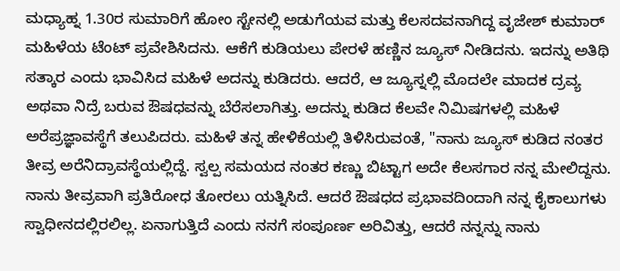ಮಧ್ಯಾಹ್ನ 1.30ರ ಸುಮಾರಿಗೆ ಹೋಂ ಸ್ಟೇನಲ್ಲಿ ಅಡುಗೆಯವ ಮತ್ತು ಕೆಲಸದವನಾಗಿದ್ದ ವೃಜೇಶ್ ಕುಮಾರ್ ಮಹಿಳೆಯ ಟೆಂಟ್ ಪ್ರವೇಶಿಸಿದನು. ಆಕೆಗೆ ಕುಡಿಯಲು ಪೇರಳೆ ಹಣ್ಣಿನ ಜ್ಯೂಸ್ ನೀಡಿದನು. ಇದನ್ನು ಅತಿಥಿ ಸತ್ಕಾರ ಎಂದು ಭಾವಿಸಿದ ಮಹಿಳೆ ಅದನ್ನು ಕುಡಿದರು. ಆದರೆ, ಆ ಜ್ಯೂಸ್ನಲ್ಲಿ ಮೊದಲೇ ಮಾದಕ ದ್ರವ್ಯ ಅಥವಾ ನಿದ್ರೆ ಬರುವ ಔಷಧವನ್ನು ಬೆರೆಸಲಾಗಿತ್ತು. ಅದನ್ನು ಕುಡಿದ ಕೆಲವೇ ನಿಮಿಷಗಳಲ್ಲಿ ಮಹಿಳೆ ಅರೆಪ್ರಜ್ಞಾವಸ್ಥೆಗೆ ತಲುಪಿದರು. ಮಹಿಳೆ ತನ್ನ ಹೇಳಿಕೆಯಲ್ಲಿ ತಿಳಿಸಿರುವಂತೆ, "ನಾನು ಜ್ಯೂಸ್ ಕುಡಿದ ನಂತರ ತೀವ್ರ ಅರೆನಿದ್ರಾವಸ್ಥೆಯಲ್ಲಿದ್ದೆ. ಸ್ವಲ್ಪ ಸಮಯದ ನಂತರ ಕಣ್ಣು ಬಿಟ್ಟಾಗ ಅದೇ ಕೆಲಸಗಾರ ನನ್ನ ಮೇಲಿದ್ದನು. ನಾನು ತೀವ್ರವಾಗಿ ಪ್ರತಿರೋಧ ತೋರಲು ಯತ್ನಿಸಿದೆ. ಆದರೆ ಔಷಧದ ಪ್ರಭಾವದಿಂದಾಗಿ ನನ್ನ ಕೈಕಾಲುಗಳು ಸ್ವಾಧೀನದಲ್ಲಿರಲಿಲ್ಲ. ಏನಾಗುತ್ತಿದೆ ಎಂದು ನನಗೆ ಸಂಪೂರ್ಣ ಅರಿವಿತ್ತು, ಆದರೆ ನನ್ನನ್ನು ನಾನು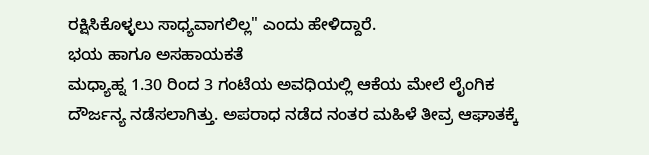ರಕ್ಷಿಸಿಕೊಳ್ಳಲು ಸಾಧ್ಯವಾಗಲಿಲ್ಲ" ಎಂದು ಹೇಳಿದ್ದಾರೆ.
ಭಯ ಹಾಗೂ ಅಸಹಾಯಕತೆ
ಮಧ್ಯಾಹ್ನ 1.30 ರಿಂದ 3 ಗಂಟೆಯ ಅವಧಿಯಲ್ಲಿ ಆಕೆಯ ಮೇಲೆ ಲೈಂಗಿಕ ದೌರ್ಜನ್ಯ ನಡೆಸಲಾಗಿತ್ತು. ಅಪರಾಧ ನಡೆದ ನಂತರ ಮಹಿಳೆ ತೀವ್ರ ಆಘಾತಕ್ಕೆ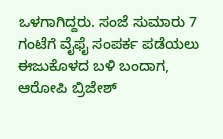ಒಳಗಾಗಿದ್ದರು. ಸಂಜೆ ಸುಮಾರು 7 ಗಂಟೆಗೆ ವೈಫೈ ಸಂಪರ್ಕ ಪಡೆಯಲು ಈಜುಕೊಳದ ಬಳಿ ಬಂದಾಗ, ಆರೋಪಿ ಬ್ರಿಜೇಶ್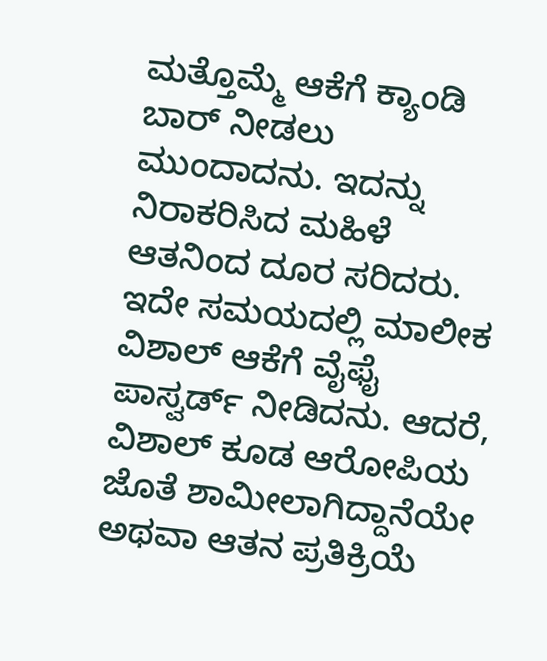ಮತ್ತೊಮ್ಮೆ ಆಕೆಗೆ ಕ್ಯಾಂಡಿ ಬಾರ್ ನೀಡಲು ಮುಂದಾದನು. ಇದನ್ನು ನಿರಾಕರಿಸಿದ ಮಹಿಳೆ ಆತನಿಂದ ದೂರ ಸರಿದರು. ಇದೇ ಸಮಯದಲ್ಲಿ ಮಾಲೀಕ ವಿಶಾಲ್ ಆಕೆಗೆ ವೈಫೈ ಪಾಸ್ವರ್ಡ್ ನೀಡಿದನು. ಆದರೆ, ವಿಶಾಲ್ ಕೂಡ ಆರೋಪಿಯ ಜೊತೆ ಶಾಮೀಲಾಗಿದ್ದಾನೆಯೇ ಅಥವಾ ಆತನ ಪ್ರತಿಕ್ರಿಯೆ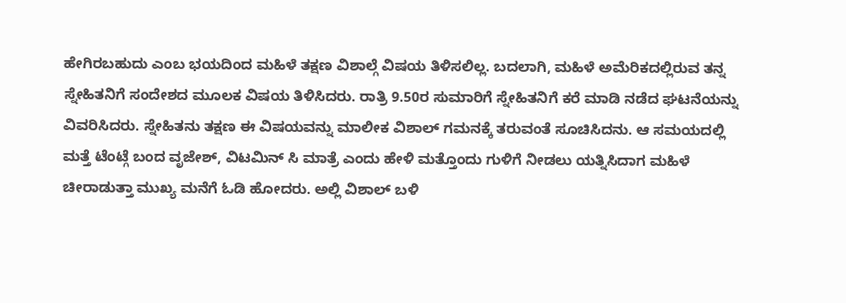ಹೇಗಿರಬಹುದು ಎಂಬ ಭಯದಿಂದ ಮಹಿಳೆ ತಕ್ಷಣ ವಿಶಾಲ್ಗೆ ವಿಷಯ ತಿಳಿಸಲಿಲ್ಲ. ಬದಲಾಗಿ, ಮಹಿಳೆ ಅಮೆರಿಕದಲ್ಲಿರುವ ತನ್ನ ಸ್ನೇಹಿತನಿಗೆ ಸಂದೇಶದ ಮೂಲಕ ವಿಷಯ ತಿಳಿಸಿದರು. ರಾತ್ರಿ 9.50ರ ಸುಮಾರಿಗೆ ಸ್ನೇಹಿತನಿಗೆ ಕರೆ ಮಾಡಿ ನಡೆದ ಘಟನೆಯನ್ನು ವಿವರಿಸಿದರು. ಸ್ನೇಹಿತನು ತಕ್ಷಣ ಈ ವಿಷಯವನ್ನು ಮಾಲೀಕ ವಿಶಾಲ್ ಗಮನಕ್ಕೆ ತರುವಂತೆ ಸೂಚಿಸಿದನು. ಆ ಸಮಯದಲ್ಲಿ ಮತ್ತೆ ಟೆಂಟ್ಗೆ ಬಂದ ವೃಜೇಶ್, ವಿಟಮಿನ್ ಸಿ ಮಾತ್ರೆ ಎಂದು ಹೇಳಿ ಮತ್ತೊಂದು ಗುಳಿಗೆ ನೀಡಲು ಯತ್ನಿಸಿದಾಗ ಮಹಿಳೆ ಚೀರಾಡುತ್ತಾ ಮುಖ್ಯ ಮನೆಗೆ ಓಡಿ ಹೋದರು. ಅಲ್ಲಿ ವಿಶಾಲ್ ಬಳಿ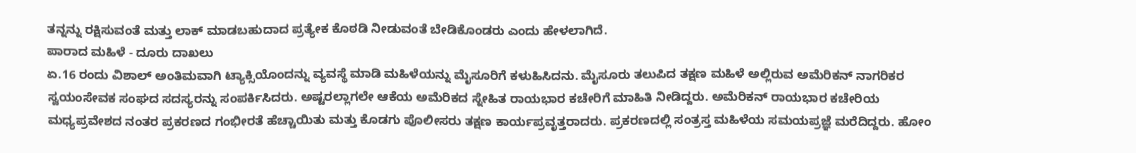ತನ್ನನ್ನು ರಕ್ಷಿಸುವಂತೆ ಮತ್ತು ಲಾಕ್ ಮಾಡಬಹುದಾದ ಪ್ರತ್ಯೇಕ ಕೊಠಡಿ ನೀಡುವಂತೆ ಬೇಡಿಕೊಂಡರು ಎಂದು ಹೇಳಲಾಗಿದೆ.
ಪಾರಾದ ಮಹಿಳೆ - ದೂರು ದಾಖಲು
ಏ.16 ರಂದು ವಿಶಾಲ್ ಅಂತಿಮವಾಗಿ ಟ್ಯಾಕ್ಸಿಯೊಂದನ್ನು ವ್ಯವಸ್ಥೆ ಮಾಡಿ ಮಹಿಳೆಯನ್ನು ಮೈಸೂರಿಗೆ ಕಳುಹಿಸಿದನು. ಮೈಸೂರು ತಲುಪಿದ ತಕ್ಷಣ ಮಹಿಳೆ ಅಲ್ಲಿರುವ ಅಮೆರಿಕನ್ ನಾಗರಿಕರ ಸ್ವಯಂಸೇವಕ ಸಂಘದ ಸದಸ್ಯರನ್ನು ಸಂಪರ್ಕಿಸಿದರು. ಅಷ್ಟರಲ್ಲಾಗಲೇ ಆಕೆಯ ಅಮೆರಿಕದ ಸ್ನೇಹಿತ ರಾಯಭಾರ ಕಚೇರಿಗೆ ಮಾಹಿತಿ ನೀಡಿದ್ದರು. ಅಮೆರಿಕನ್ ರಾಯಭಾರ ಕಚೇರಿಯ ಮಧ್ಯಪ್ರವೇಶದ ನಂತರ ಪ್ರಕರಣದ ಗಂಭೀರತೆ ಹೆಚ್ಚಾಯಿತು ಮತ್ತು ಕೊಡಗು ಪೊಲೀಸರು ತಕ್ಷಣ ಕಾರ್ಯಪ್ರವೃತ್ತರಾದರು. ಪ್ರಕರಣದಲ್ಲಿ ಸಂತ್ರಸ್ತ ಮಹಿಳೆಯ ಸಮಯಪ್ರಜ್ಞೆ ಮರೆದಿದ್ದರು. ಹೋಂ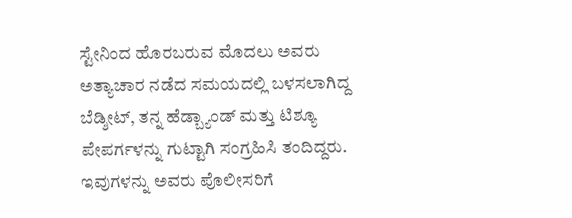ಸ್ಟೇನಿಂದ ಹೊರಬರುವ ಮೊದಲು ಅವರು ಅತ್ಯಾಚಾರ ನಡೆದ ಸಮಯದಲ್ಲಿ ಬಳಸಲಾಗಿದ್ದ ಬೆಡ್ಶೀಟ್, ತನ್ನ ಹೆಡ್ಬ್ಯಾಂಡ್ ಮತ್ತು ಟಿಶ್ಯೂ ಪೇಪರ್ಗಳನ್ನು ಗುಟ್ಟಾಗಿ ಸಂಗ್ರಹಿಸಿ ತಂದಿದ್ದರು. ಇವುಗಳನ್ನು ಅವರು ಪೊಲೀಸರಿಗೆ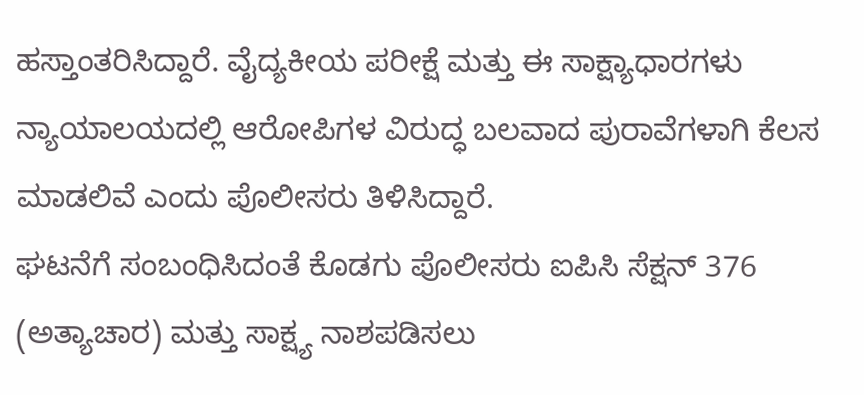ಹಸ್ತಾಂತರಿಸಿದ್ದಾರೆ. ವೈದ್ಯಕೀಯ ಪರೀಕ್ಷೆ ಮತ್ತು ಈ ಸಾಕ್ಷ್ಯಾಧಾರಗಳು ನ್ಯಾಯಾಲಯದಲ್ಲಿ ಆರೋಪಿಗಳ ವಿರುದ್ಧ ಬಲವಾದ ಪುರಾವೆಗಳಾಗಿ ಕೆಲಸ ಮಾಡಲಿವೆ ಎಂದು ಪೊಲೀಸರು ತಿಳಿಸಿದ್ದಾರೆ.
ಘಟನೆಗೆ ಸಂಬಂಧಿಸಿದಂತೆ ಕೊಡಗು ಪೊಲೀಸರು ಐಪಿಸಿ ಸೆಕ್ಷನ್ 376 (ಅತ್ಯಾಚಾರ) ಮತ್ತು ಸಾಕ್ಷ್ಯ ನಾಶಪಡಿಸಲು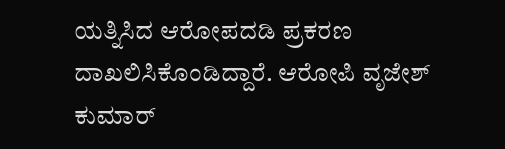ಯತ್ನಿಸಿದ ಆರೋಪದಡಿ ಪ್ರಕರಣ ದಾಖಲಿಸಿಕೊಂಡಿದ್ದಾರೆ. ಆರೋಪಿ ವೃಜೇಶ್ ಕುಮಾರ್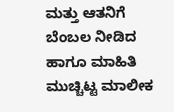ಮತ್ತು ಆತನಿಗೆ ಬೆಂಬಲ ನೀಡಿದ ಹಾಗೂ ಮಾಹಿತಿ ಮುಚ್ಚಿಟ್ಟ ಮಾಲೀಕ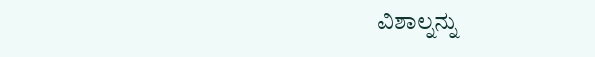ವಿಶಾಲ್ನನ್ನು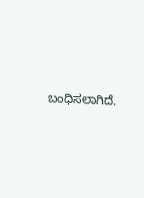ಬಂಧಿಸಲಾಗಿದೆ.